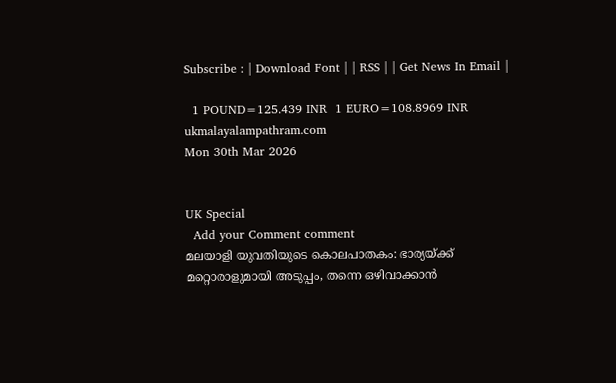Subscribe : | Download Font | | RSS | | Get News In Email |

  1 POUND=125.439 INR  1 EURO=108.8969 INR
ukmalayalampathram.com
Mon 30th Mar 2026


UK Special
  Add your Comment comment
മലയാളി യുവതിയുടെ കൊലപാതകം: ഭാര്യയ്ക്ക് മറ്റൊരാളുമായി അടുപ്പം, തന്നെ ഒഴിവാക്കാന്‍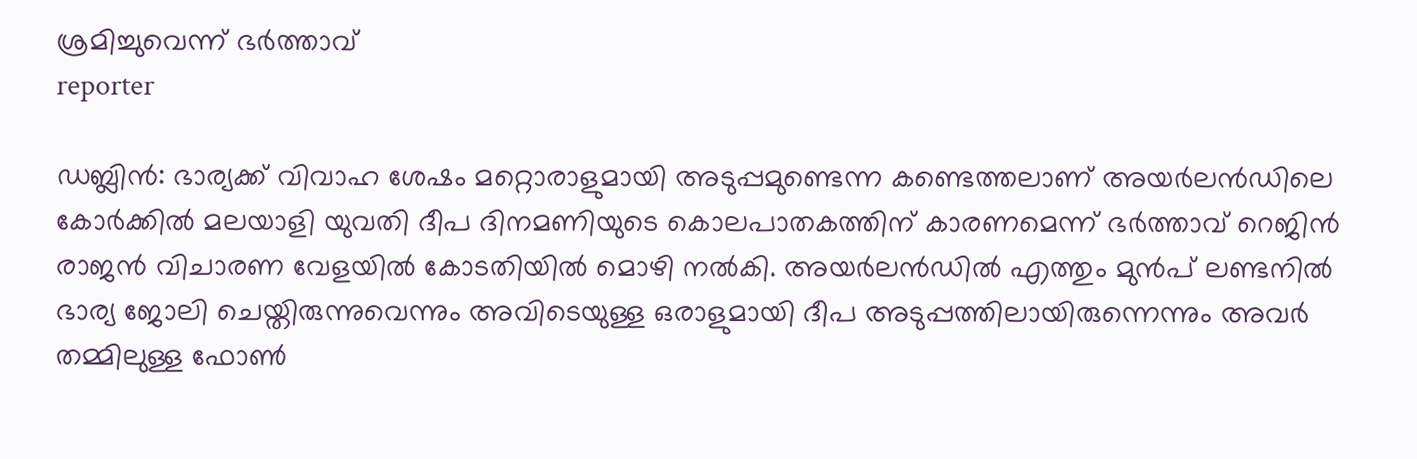ശ്രമിച്ചുവെന്ന് ഭര്‍ത്താവ്
reporter

ഡബ്ലിന്‍: ഭാര്യക്ക് വിവാഹ ശേഷം മറ്റൊരാളുമായി അടുപ്പമുണ്ടെന്ന കണ്ടെത്തലാണ് അയര്‍ലന്‍ഡിലെ കോര്‍ക്കില്‍ മലയാളി യുവതി ദീപ ദിനമണിയുടെ കൊലപാതകത്തിന് കാരണമെന്ന് ഭര്‍ത്താവ് റെജിന്‍ രാജന്‍ വിചാരണ വേളയില്‍ കോടതിയില്‍ മൊഴി നല്‍കി. അയര്‍ലന്‍ഡില്‍ എത്തും മുന്‍പ് ലണ്ടനില്‍ ഭാര്യ ജോലി ചെയ്തിരുന്നുവെന്നും അവിടെയുള്ള ഒരാളുമായി ദീപ അടുപ്പത്തിലായിരുന്നെന്നും അവര്‍ തമ്മിലുള്ള ഫോണ്‍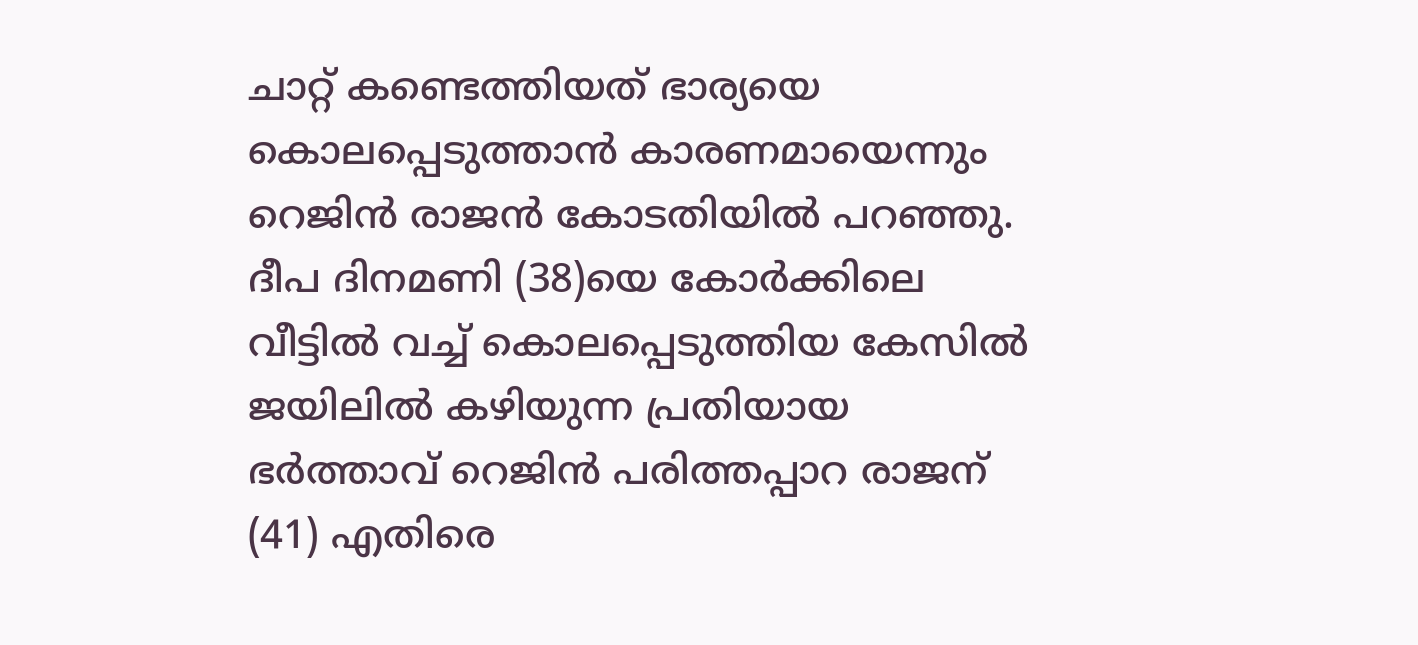ചാറ്റ് കണ്ടെത്തിയത് ഭാര്യയെ കൊലപ്പെടുത്താന്‍ കാരണമായെന്നും റെജിന്‍ രാജന്‍ കോടതിയില്‍ പറഞ്ഞു. ദീപ ദിനമണി (38)യെ കോര്‍ക്കിലെ വീട്ടില്‍ വച്ച് കൊലപ്പെടുത്തിയ കേസില്‍ ജയിലില്‍ കഴിയുന്ന പ്രതിയായ ഭര്‍ത്താവ് റെജിന്‍ പരിത്തപ്പാറ രാജന് (41) എതിരെ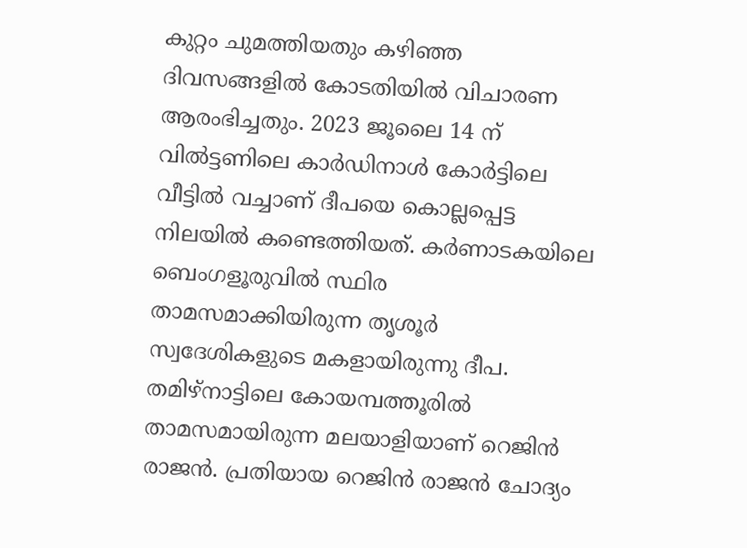കുറ്റം ചുമത്തിയതും കഴിഞ്ഞ ദിവസങ്ങളില്‍ കോടതിയില്‍ വിചാരണ ആരംഭിച്ചതും. 2023 ജൂലൈ 14 ന് വില്‍ട്ടണിലെ കാര്‍ഡിനാള്‍ കോര്‍ട്ടിലെ വീട്ടില്‍ വച്ചാണ് ദീപയെ കൊല്ലപ്പെട്ട നിലയില്‍ കണ്ടെത്തിയത്. കര്‍ണാടകയിലെ ബെംഗളൂരുവില്‍ സ്ഥിര താമസമാക്കിയിരുന്ന തൃശൂര്‍ സ്വദേശികളുടെ മകളായിരുന്നു ദീപ. തമിഴ്‌നാട്ടിലെ കോയമ്പത്തൂരില്‍ താമസമായിരുന്ന മലയാളിയാണ് റെജിന്‍ രാജന്‍. പ്രതിയായ റെജിന്‍ രാജന്‍ ചോദ്യം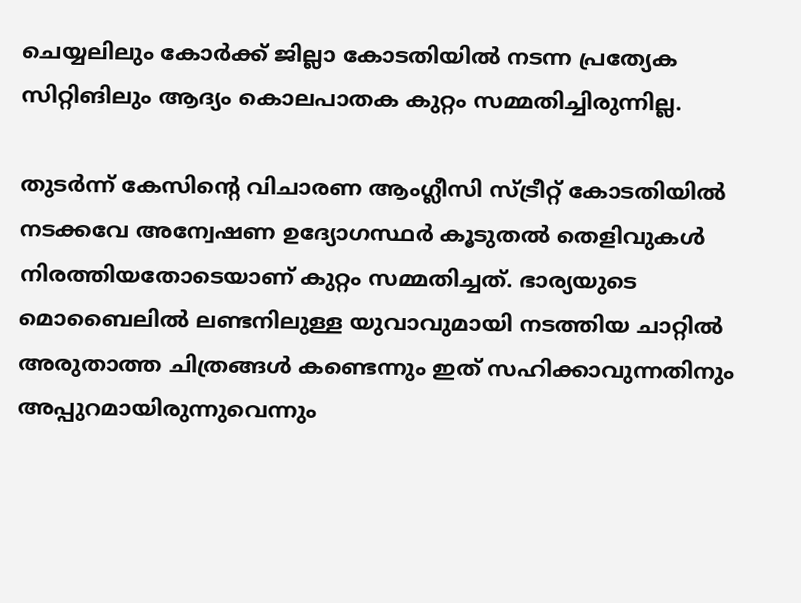ചെയ്യലിലും കോര്‍ക്ക് ജില്ലാ കോടതിയില്‍ നടന്ന പ്രത്യേക സിറ്റിങിലും ആദ്യം കൊലപാതക കുറ്റം സമ്മതിച്ചിരുന്നില്ല.

തുടര്‍ന്ന് കേസിന്റെ വിചാരണ ആംഗ്ലീസി സ്ട്രീറ്റ് കോടതിയില്‍ നടക്കവേ അന്വേഷണ ഉദ്യോഗസ്ഥര്‍ കൂടുതല്‍ തെളിവുകള്‍ നിരത്തിയതോടെയാണ് കുറ്റം സമ്മതിച്ചത്. ഭാര്യയുടെ മൊബൈലില്‍ ലണ്ടനിലുള്ള യുവാവുമായി നടത്തിയ ചാറ്റില്‍ അരുതാത്ത ചിത്രങ്ങള്‍ കണ്ടെന്നും ഇത് സഹിക്കാവുന്നതിനും അപ്പുറമായിരുന്നുവെന്നും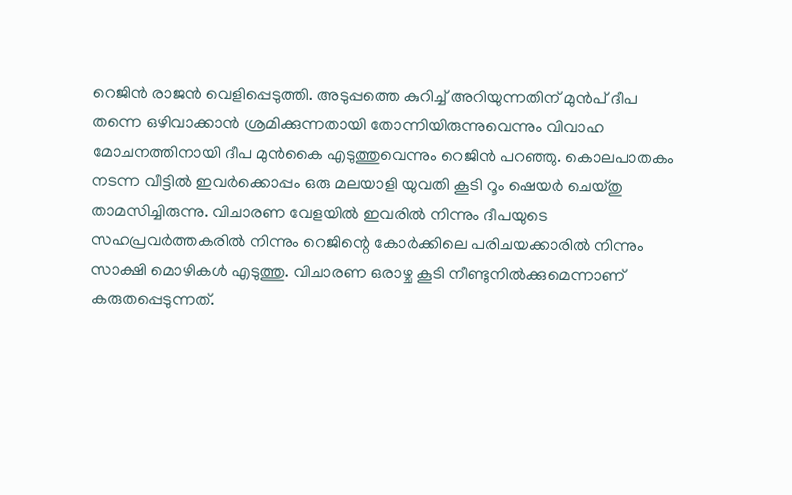റെജിന്‍ രാജന്‍ വെളിപ്പെടുത്തി. അടുപ്പത്തെ കുറിച്ച് അറിയുന്നതിന് മുന്‍പ് ദീപ തന്നെ ഒഴിവാക്കാന്‍ ശ്രമിക്കുന്നതായി തോന്നിയിരുന്നുവെന്നും വിവാഹ മോചനത്തിനായി ദീപ മുന്‍കൈ എടുത്തുവെന്നും റെജിന്‍ പറഞ്ഞു. കൊലപാതകം നടന്ന വീട്ടില്‍ ഇവര്‍ക്കൊപ്പം ഒരു മലയാളി യുവതി കൂടി റൂം ഷെയര്‍ ചെയ്തു താമസിച്ചിരുന്നു. വിചാരണ വേളയില്‍ ഇവരില്‍ നിന്നും ദീപയുടെ സഹപ്രവര്‍ത്തകരില്‍ നിന്നും റെജിന്റെ കോര്‍ക്കിലെ പരിചയക്കാരില്‍ നിന്നും സാക്ഷി മൊഴികള്‍ എടുത്തു. വിചാരണ ഒരാഴ്ച കൂടി നീണ്ടുനില്‍ക്കുമെന്നാണ് കരുതപ്പെടുന്നത്.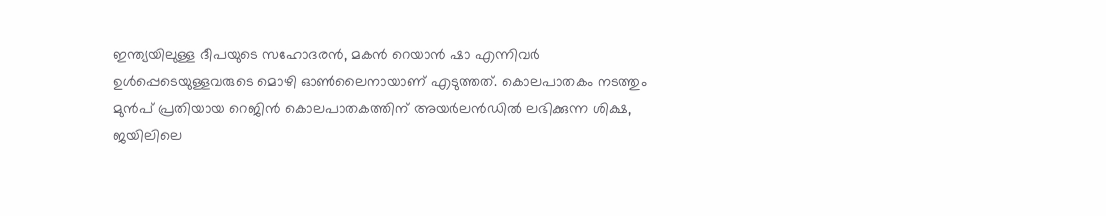ഇന്ത്യയിലുള്ള ദീപയുടെ സഹോദരന്‍, മകന്‍ റെയാന്‍ ഷാ എന്നിവര്‍ ഉള്‍പ്പെടെയുള്ളവരുടെ മൊഴി ഓണ്‍ലൈനായാണ് എടുത്തത്. കൊലപാതകം നടത്തും മുന്‍പ് പ്രതിയായ റെജിന്‍ കൊലപാതകത്തിന് അയര്‍ലന്‍ഡില്‍ ലഭിക്കുന്ന ശിക്ഷ, ജയിലിലെ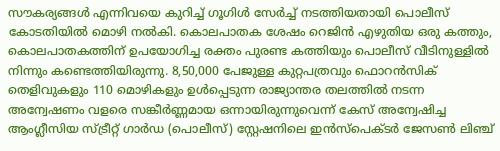സൗകര്യങ്ങള്‍ എന്നിവയെ കുറിച്ച് ഗൂഗിള്‍ സേര്‍ച്ച് നടത്തിയതായി പൊലീസ് കോടതിയില്‍ മൊഴി നല്‍കി. കൊലപാതക ശേഷം റെജിന്‍ എഴുതിയ ഒരു കത്തും, കൊലപാതകത്തിന് ഉപയോഗിച്ച രക്തം പുരണ്ട കത്തിയും പൊലീസ് വീടിനുള്ളില്‍ നിന്നും കണ്ടെത്തിയിരുന്നു. 8,50,000 പേജുള്ള കുറ്റപത്രവും ഫൊറന്‍സിക് തെളിവുകളും 110 മൊഴികളും ഉള്‍പ്പെടുന്ന രാജ്യാന്തര തലത്തില്‍ നടന്ന അന്വേഷണം വളരെ സങ്കീര്‍ണ്ണമായ ഒന്നായിരുന്നുവെന്ന് കേസ് അന്വേഷിച്ച ആംഗ്ലീസിയ സ്ട്രീറ്റ് ഗാര്‍ഡ (പൊലീസ്) സ്റ്റേഷനിലെ ഇന്‍സ്‌പെക്ടര്‍ ജേസണ്‍ ലിഞ്ച്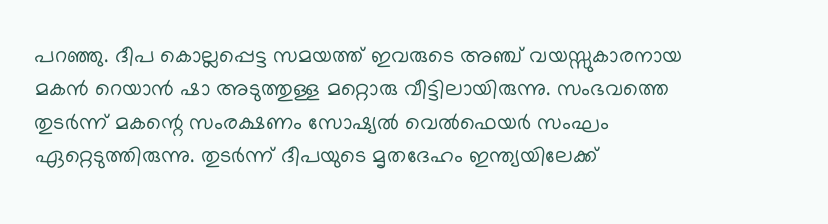പറഞ്ഞു. ദീപ കൊല്ലപ്പെട്ട സമയത്ത് ഇവരുടെ അഞ്ച് വയസ്സുകാരനായ മകന്‍ റെയാന്‍ ഷാ അടുത്തുള്ള മറ്റൊരു വീട്ടിലായിരുന്നു. സംഭവത്തെ തുടര്‍ന്ന് മകന്റെ സംരക്ഷണം സോഷ്യല്‍ വെല്‍ഫെയര്‍ സംഘം ഏറ്റെടുത്തിരുന്നു. തുടര്‍ന്ന് ദീപയുടെ മൃതദേഹം ഇന്ത്യയിലേക്ക്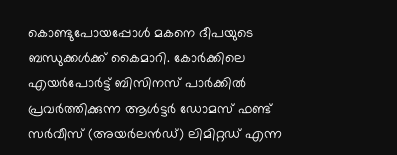കൊണ്ടുപോയപ്പോള്‍ മകനെ ദീപയുടെ ബന്ധുക്കള്‍ക്ക് കൈമാറി. കോര്‍ക്കിലെ എയര്‍പോര്‍ട്ട് ബിസിനസ് പാര്‍ക്കില്‍ പ്രവര്‍ത്തിക്കുന്ന ആള്‍ട്ടര്‍ ഡോമസ് ഫണ്ട് സര്‍വീസ് (അയര്‍ലന്‍ഡ്) ലിമിറ്റഡ് എന്ന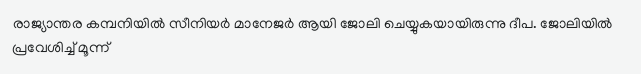രാജ്യാന്തര കമ്പനിയില്‍ സീനിയര്‍ മാനേജര്‍ ആയി ജോലി ചെയ്യുകയായിരുന്നു ദീപ. ജോലിയില്‍ പ്രവേശിച്ച് മൂന്ന്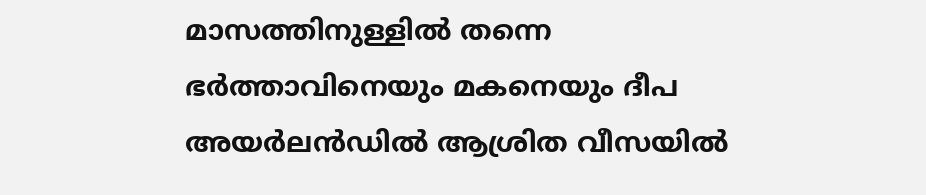മാസത്തിനുള്ളില്‍ തന്നെ ഭര്‍ത്താവിനെയും മകനെയും ദീപ അയര്‍ലന്‍ഡില്‍ ആശ്രിത വീസയില്‍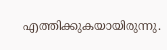എത്തിക്കുകയായിരുന്നു.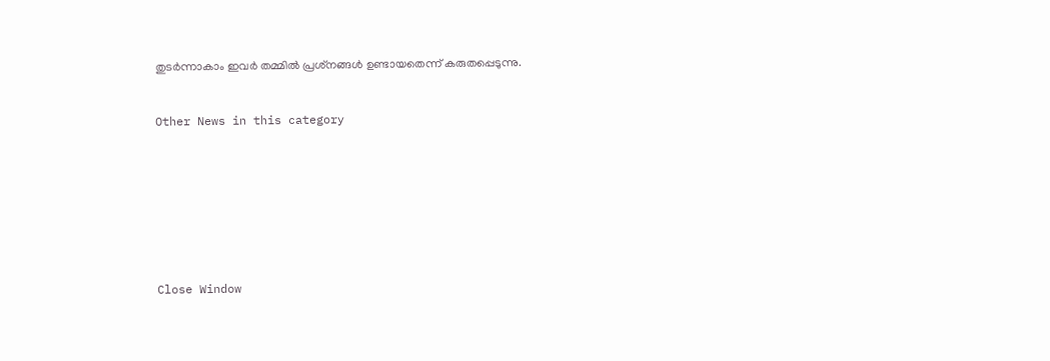തുടര്‍ന്നാകാം ഇവര്‍ തമ്മില്‍ പ്രശ്‌നങ്ങള്‍ ഉണ്ടായതെന്ന് കരുതപ്പെടുന്നു.


Other News in this category








Close Window